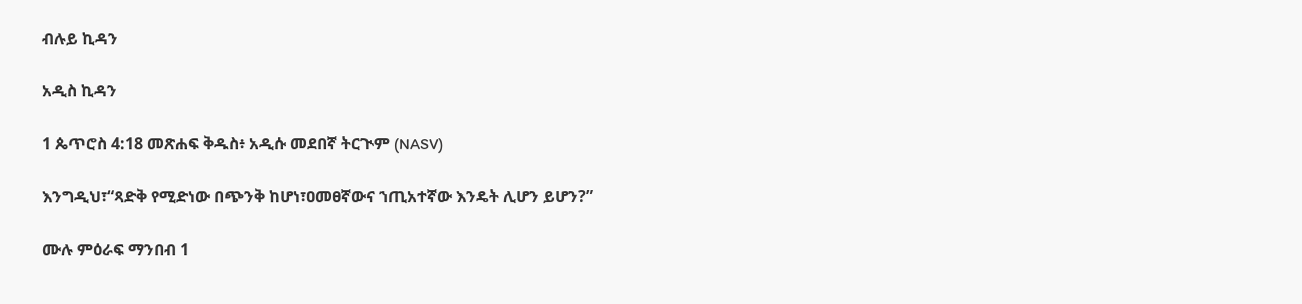ብሉይ ኪዳን

አዲስ ኪዳን

1 ጴጥሮስ 4:18 መጽሐፍ ቅዱስ፥ አዲሱ መደበኛ ትርጒም (NASV)

እንግዲህ፣“ጻድቅ የሚድነው በጭንቅ ከሆነ፣ዐመፀኛውና ኀጢአተኛው እንዴት ሊሆን ይሆን?”

ሙሉ ምዕራፍ ማንበብ 1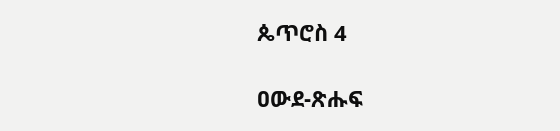ጴጥሮስ 4

ዐውደ-ጽሑፍ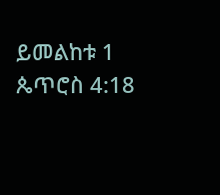ይመልከቱ 1 ጴጥሮስ 4:18